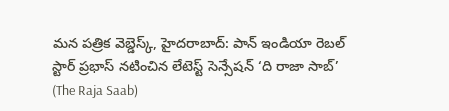మన పత్రిక వెబ్డెస్క్, హైదరాబాద్: పాన్ ఇండియా రెబల్ స్టార్ ప్రభాస్ నటించిన లేటెస్ట్ సెన్సేషన్ ‘ది రాజా సాబ్’ (The Raja Saab)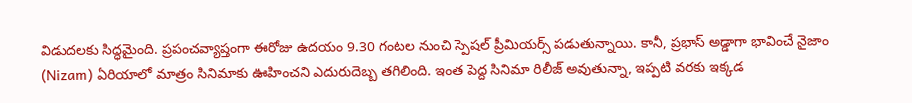విడుదలకు సిద్ధమైంది. ప్రపంచవ్యాప్తంగా ఈరోజు ఉదయం 9.30 గంటల నుంచి స్పెషల్ ప్రీమియర్స్ పడుతున్నాయి. కానీ, ప్రభాస్ అడ్డాగా భావించే నైజాం (Nizam) ఏరియాలో మాత్రం సినిమాకు ఊహించని ఎదురుదెబ్బ తగిలింది. ఇంత పెద్ద సినిమా రిలీజ్ అవుతున్నా, ఇప్పటి వరకు ఇక్కడ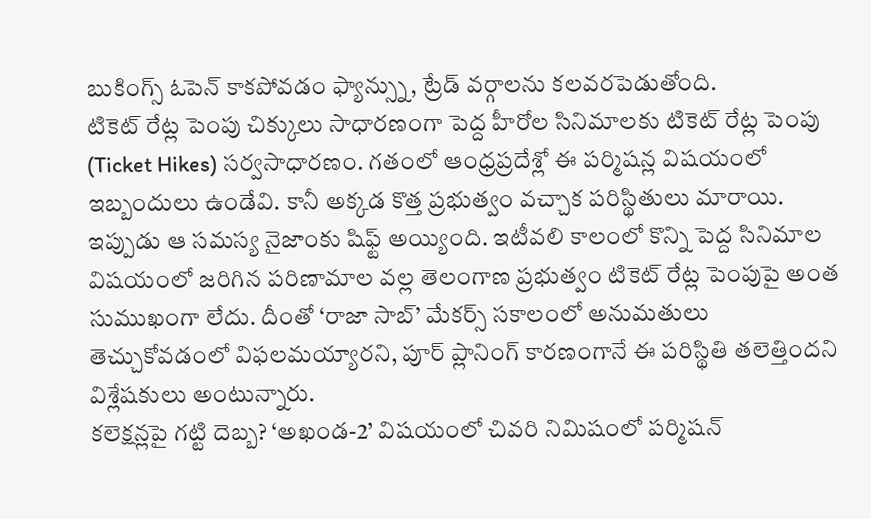బుకింగ్స్ ఓపెన్ కాకపోవడం ఫ్యాన్స్ను, ట్రేడ్ వర్గాలను కలవరపెడుతోంది.
టికెట్ రేట్ల పెంపు చిక్కులు సాధారణంగా పెద్ద హీరోల సినిమాలకు టికెట్ రేట్ల పెంపు (Ticket Hikes) సర్వసాధారణం. గతంలో ఆంధ్రప్రదేశ్లో ఈ పర్మిషన్ల విషయంలో ఇబ్బందులు ఉండేవి. కానీ అక్కడ కొత్త ప్రభుత్వం వచ్చాక పరిస్థితులు మారాయి. ఇప్పుడు ఆ సమస్య నైజాంకు షిఫ్ట్ అయ్యింది. ఇటీవలి కాలంలో కొన్ని పెద్ద సినిమాల విషయంలో జరిగిన పరిణామాల వల్ల తెలంగాణ ప్రభుత్వం టికెట్ రేట్ల పెంపుపై అంత సుముఖంగా లేదు. దీంతో ‘రాజా సాబ్’ మేకర్స్ సకాలంలో అనుమతులు తెచ్చుకోవడంలో విఫలమయ్యారని, పూర్ ప్లానింగ్ కారణంగానే ఈ పరిస్థితి తలెత్తిందని విశ్లేషకులు అంటున్నారు.
కలెక్షన్లపై గట్టి దెబ్బ? ‘అఖండ-2’ విషయంలో చివరి నిమిషంలో పర్మిషన్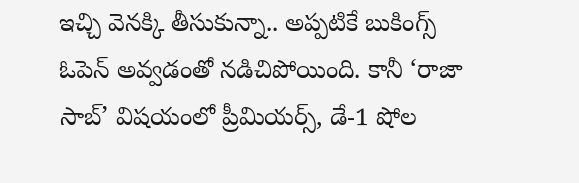ఇచ్చి వెనక్కి తీసుకున్నా.. అప్పటికే బుకింగ్స్ ఓపెన్ అవ్వడంతో నడిచిపోయింది. కానీ ‘రాజా సాబ్’ విషయంలో ప్రీమియర్స్, డే-1 షోల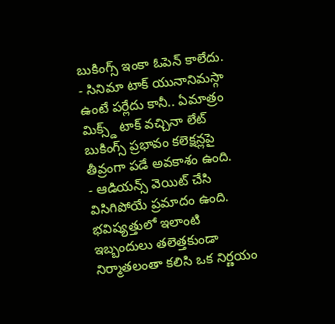బుకింగ్స్ ఇంకా ఓపెన్ కాలేదు.
- సినిమా టాక్ యునానిమస్గా ఉంటే పర్లేదు కానీ.. ఏమాత్రం మిక్స్డ్ టాక్ వచ్చినా లేట్ బుకింగ్స్ ప్రభావం కలెక్షన్లపై తీవ్రంగా పడే అవకాశం ఉంది.
- ఆడియన్స్ వెయిట్ చేసి విసిగిపోయే ప్రమాదం ఉంది.
భవిష్యత్తులో ఇలాంటి ఇబ్బందులు తలెత్తకుండా నిర్మాతలంతా కలిసి ఒక నిర్ణయం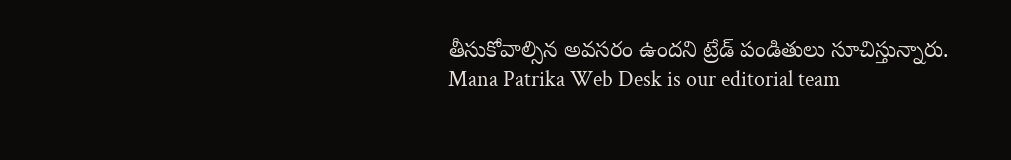తీసుకోవాల్సిన అవసరం ఉందని ట్రేడ్ పండితులు సూచిస్తున్నారు.
Mana Patrika Web Desk is our editorial team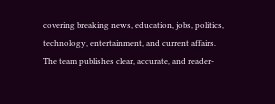covering breaking news, education, jobs, politics, technology, entertainment, and current affairs. The team publishes clear, accurate, and reader-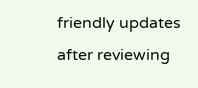friendly updates after reviewing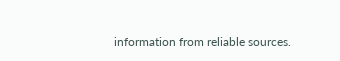information from reliable sources.